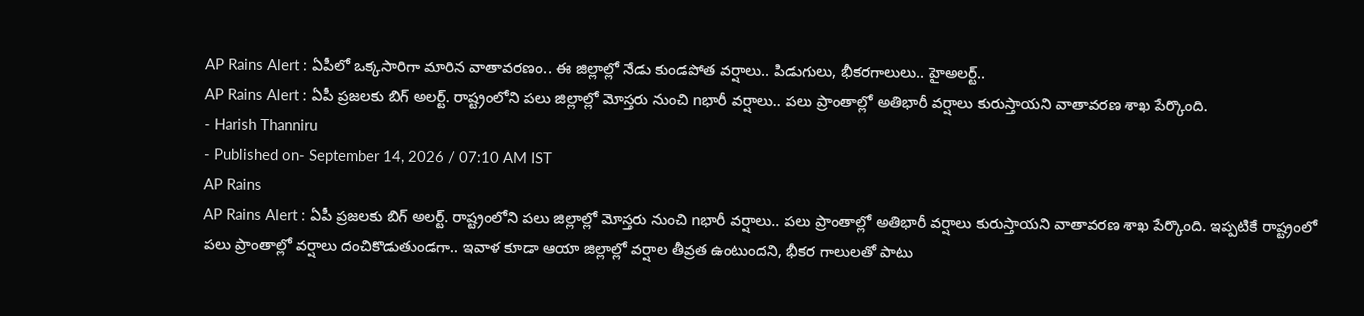AP Rains Alert : ఏపీలో ఒక్కసారిగా మారిన వాతావరణం.. ఈ జిల్లాల్లో నేడు కుండపోత వర్షాలు.. పిడుగులు, భీకరగాలులు.. హైఅలర్ట్..
AP Rains Alert : ఏపీ ప్రజలకు బిగ్ అలర్ట్. రాష్ట్రంలోని పలు జిల్లాల్లో మోస్తరు నుంచి nభారీ వర్షాలు.. పలు ప్రాంతాల్లో అతిభారీ వర్షాలు కురుస్తాయని వాతావరణ శాఖ పేర్కొంది.
- Harish Thanniru
- Published on- September 14, 2026 / 07:10 AM IST
AP Rains
AP Rains Alert : ఏపీ ప్రజలకు బిగ్ అలర్ట్. రాష్ట్రంలోని పలు జిల్లాల్లో మోస్తరు నుంచి nభారీ వర్షాలు.. పలు ప్రాంతాల్లో అతిభారీ వర్షాలు కురుస్తాయని వాతావరణ శాఖ పేర్కొంది. ఇప్పటికే రాష్ట్రంలో పలు ప్రాంతాల్లో వర్షాలు దంచికొడుతుండగా.. ఇవాళ కూడా ఆయా జిల్లాల్లో వర్షాల తీవ్రత ఉంటుందని, భీకర గాలులతో పాటు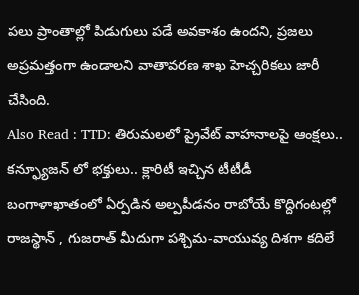పలు ప్రాంతాల్లో పిడుగులు పడే అవకాశం ఉందని, ప్రజలు అప్రమత్తంగా ఉండాలని వాతావరణ శాఖ హెచ్చరికలు జారీ చేసింది.
Also Read : TTD: తిరుమలలో ప్రైవేట్ వాహనాలపై ఆంక్షలు.. కన్ఫ్యూజన్ లో భక్తులు.. క్లారిటీ ఇచ్చిన టీటీడీ
బంగాళాఖాతంలో ఏర్పడిన అల్పపీడనం రాబోయే కొద్దిగంటల్లో రాజస్థాన్ , గుజరాత్ మీదుగా పశ్చిమ-వాయువ్య దిశగా కదిలే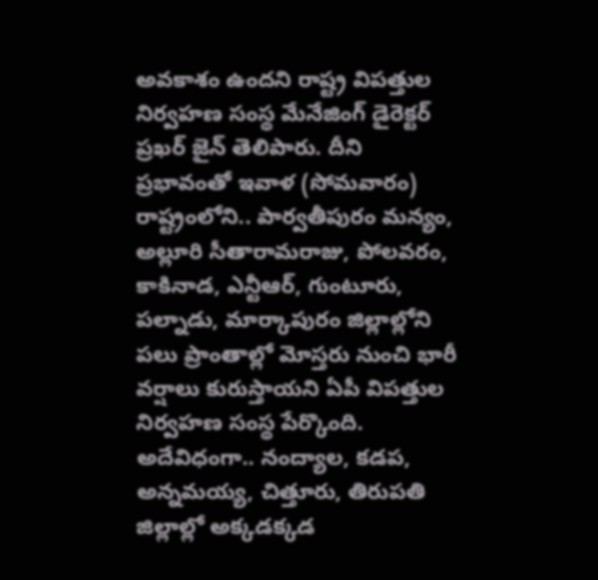అవకాశం ఉందని రాష్ట్ర విపత్తుల నిర్వహణ సంస్థ మేనేజింగ్ డైరెక్టర్ ప్రఖర్ జైన్ తెలిపారు. దీని ప్రభావంతో ఇవాళ (సోమవారం) రాష్ట్రంలోని.. పార్వతీపురం మన్యం, అల్లూరి సీతారామరాజు, పోలవరం, కాకినాడ, ఎన్టీఆర్, గుంటూరు, పల్నాడు, మార్కాపురం జిల్లాల్లోని పలు ప్రాంతాల్లో మోస్తరు నుంచి భారీ వర్షాలు కురుస్తాయని ఏపీ విపత్తుల నిర్వహణ సంస్థ పేర్కొంది.
అదేవిధంగా.. నంద్యాల, కడప, అన్నమయ్య, చిత్తూరు, తిరుపతి జిల్లాల్లో అక్కడక్కడ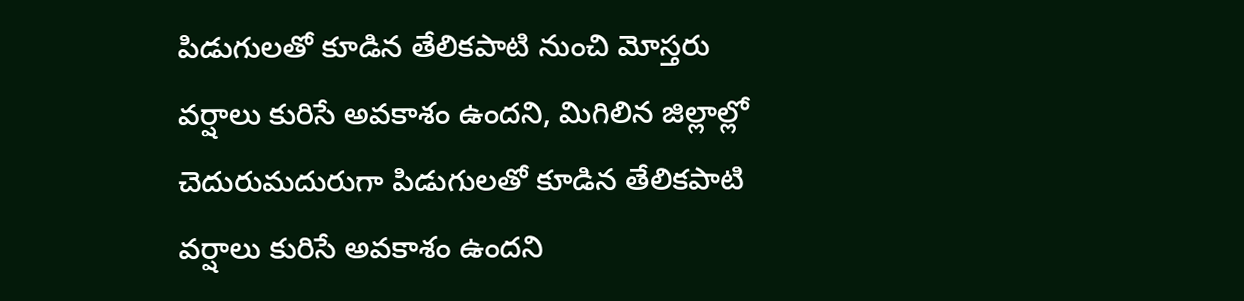పిడుగులతో కూడిన తేలికపాటి నుంచి మోస్తరు వర్షాలు కురిసే అవకాశం ఉందని, మిగిలిన జిల్లాల్లో చెదురుమదురుగా పిడుగులతో కూడిన తేలికపాటి వర్షాలు కురిసే అవకాశం ఉందని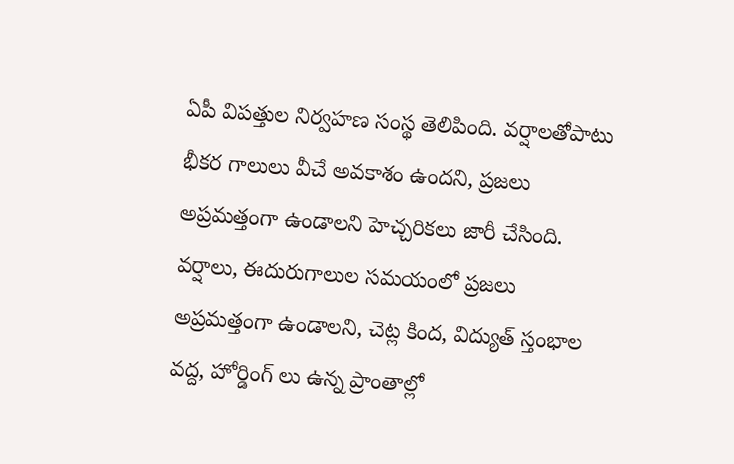ఏపీ విపత్తుల నిర్వహణ సంస్థ తెలిపింది. వర్షాలతోపాటు భీకర గాలులు వీచే అవకాశం ఉందని, ప్రజలు అప్రమత్తంగా ఉండాలని హెచ్చరికలు జారీ చేసింది.
వర్షాలు, ఈదురుగాలుల సమయంలో ప్రజలు అప్రమత్తంగా ఉండాలని, చెట్ల కింద, విద్యుత్ స్తంభాల వద్ద, హోర్డింగ్ లు ఉన్న ప్రాంతాల్లో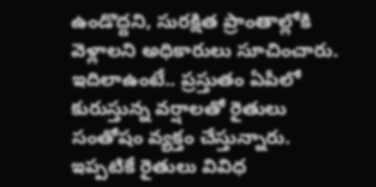ఉండొద్దని, సురక్షిత ప్రాంతాల్లోకి వెళ్లాలని అధికారులు సూచించారు. ఇదిలాఉంటే.. ప్రస్తుతం ఏపీలో కురుస్తున్న వర్షాలతో రైతులు సంతోషం వ్యక్తం చేస్తున్నారు. ఇప్పటికే రైతులు వివిధ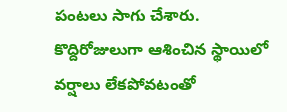పంటలు సాగు చేశారు. కొద్దిరోజులుగా ఆశించిన స్థాయిలో వర్షాలు లేకపోవటంతో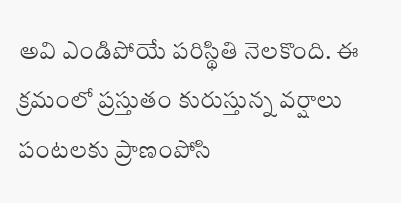అవి ఎండిపోయే పరిస్థితి నెలకొంది. ఈ క్రమంలో ప్రస్తుతం కురుస్తున్న వర్షాలు పంటలకు ప్రాణంపోసి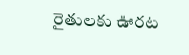రైతులకు ఊరట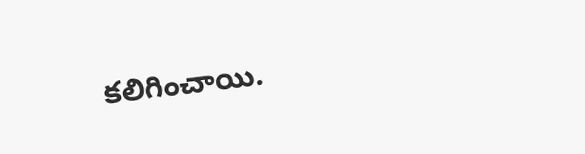కలిగించాయి.